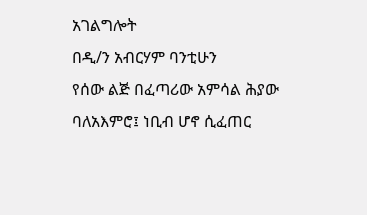አገልግሎት
በዲ/ን አብርሃም ባንቲሁን
የሰው ልጅ በፈጣሪው አምሳል ሕያው ባለአእምሮ፤ ነቢብ ሆኖ ሲፈጠር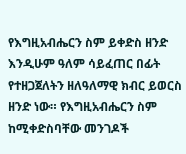የእግዚአብሔርን ስም ይቀድስ ዘንድ እንዲሁም ዓለም ሳይፈጠር በፊት የተዘጋጀለትን ዘለዓለማዊ ክብር ይወርስ ዘንድ ነው። የእግዚአብሔርን ስም ከሚቀድስባቸው መንገዶች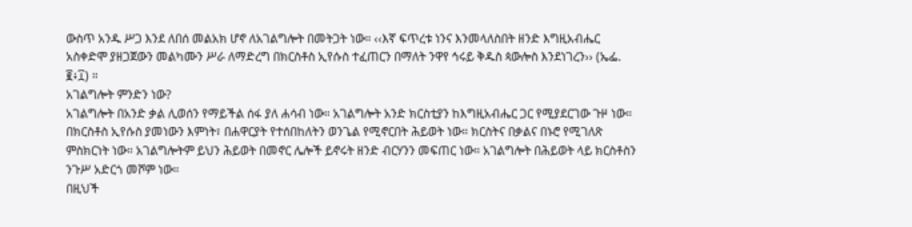ውስጥ አንዱ ሥጋ እንደ ለበሰ መልአክ ሆኖ ለአገልግሎት በመትጋት ነው። ‹‹እኛ ፍጥረቱ ነንና እንመላለስበት ዘንድ እግዚአብሔር አስቀድሞ ያዘጋጀውን መልካሙን ሥራ ለማድረግ በክርስቶስ ኢየሱስ ተፈጠርን በማለት ንዋየ ኅሩይ ቅዱስ ጳውሎስ እንደነገረን›› (ኤፌ. ፪፥፲) ።
አገልግሎት ምንድን ነው?
አገልግሎት በአንድ ቃል ሊወሰን የማይችል ሰፋ ያለ ሐሳብ ነው። አገልግሎት አንድ ክርስቲያን ከእግዚአብሔር ጋር የሚያደርገው ጉዞ ነው። በክርስቶስ ኢየሱስ ያመነውን እምነት፣ በሐዋርያት የተሰበከለትን ወንጌል የሚኖርበት ሕይወት ነው። ክርስትና በቃልና በኑሮ የሚገለጽ ምስክርነት ነው። አገልግሎትም ይህን ሕይወት በመኖር ሌሎች ይኖሩት ዘንድ ብርሃንን መፍጠር ነው። አገልግሎት በሕይወት ላይ ክርስቶስን ንጉሥ አድርጎ መሾም ነው።
በዚህች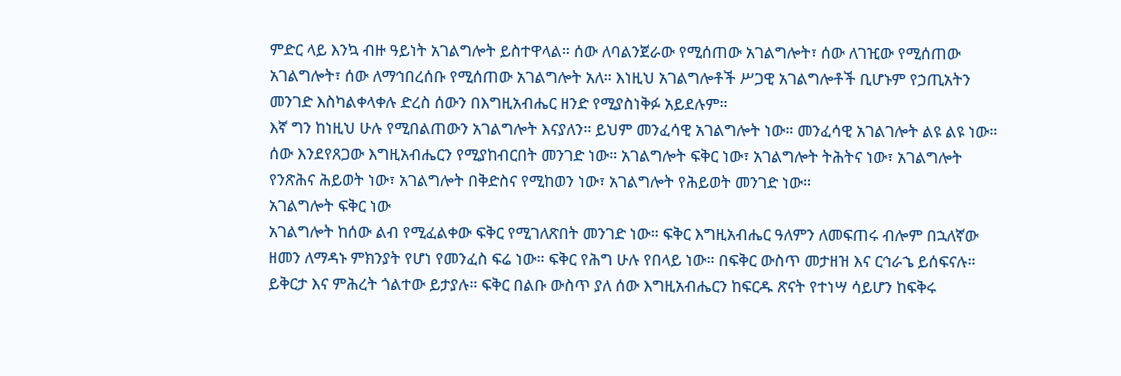ምድር ላይ እንኳ ብዙ ዓይነት አገልግሎት ይስተዋላል። ሰው ለባልንጀራው የሚሰጠው አገልግሎት፣ ሰው ለገዢው የሚሰጠው አገልግሎት፣ ሰው ለማኅበረሰቡ የሚሰጠው አገልግሎት አለ። እነዚህ አገልግሎቶች ሥጋዊ አገልግሎቶች ቢሆኑም የኃጢአትን መንገድ እስካልቀላቀሉ ድረስ ሰውን በእግዚአብሔር ዘንድ የሚያስነቅፉ አይደሉም።
እኛ ግን ከነዚህ ሁሉ የሚበልጠውን አገልግሎት እናያለን። ይህም መንፈሳዊ አገልግሎት ነው። መንፈሳዊ አገልገሎት ልዩ ልዩ ነው። ሰው እንደየጸጋው እግዚአብሔርን የሚያከብርበት መንገድ ነው። አገልግሎት ፍቅር ነው፣ አገልግሎት ትሕትና ነው፣ አገልግሎት የንጽሕና ሕይወት ነው፣ አገልግሎት በቅድስና የሚከወን ነው፣ አገልግሎት የሕይወት መንገድ ነው።
አገልግሎት ፍቅር ነው
አገልግሎት ከሰው ልብ የሚፈልቀው ፍቅር የሚገለጽበት መንገድ ነው። ፍቅር እግዚአብሔር ዓለምን ለመፍጠሩ ብሎም በኋለኛው ዘመን ለማዳኑ ምክንያት የሆነ የመንፈስ ፍሬ ነው። ፍቅር የሕግ ሁሉ የበላይ ነው። በፍቅር ውስጥ መታዘዝ እና ርኅራኄ ይሰፍናሉ። ይቅርታ እና ምሕረት ጎልተው ይታያሉ። ፍቅር በልቡ ውስጥ ያለ ሰው እግዚአብሔርን ከፍርዱ ጽናት የተነሣ ሳይሆን ከፍቅሩ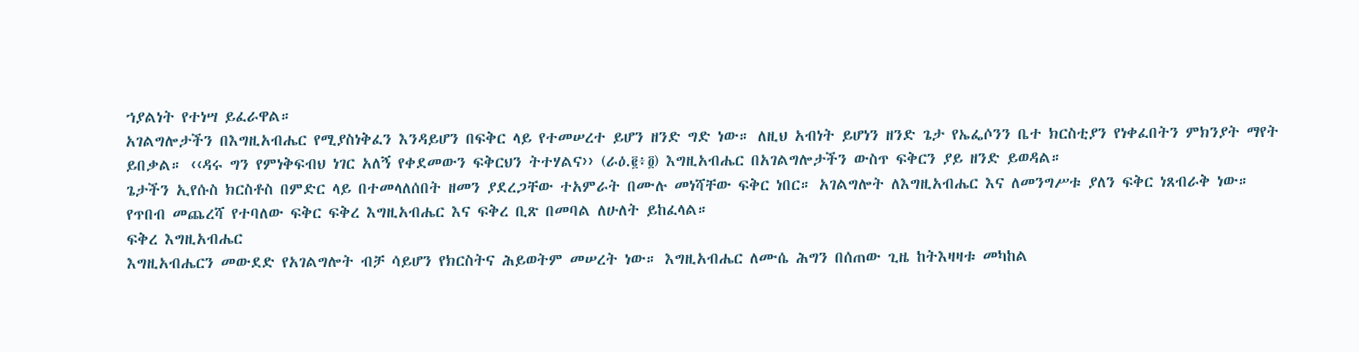ኀያልነት የተነሣ ይፈራዋል።
አገልግሎታችን በእግዚአብሔር የሚያስነቅፈን እንዳይሆን በፍቅር ላይ የተመሠረተ ይሆን ዘንድ ግድ ነው። ለዚህ አብነት ይሆነን ዘንድ ጌታ የኤፌሶንን ቤተ ክርስቲያን የነቀፈበትን ምክንያት ማየት ይበቃል። ‹‹ዳሩ ግን የምነቅፍብህ ነገር አለኝ የቀደመውን ፍቅርህን ትተሃልና›› (ራዕ.፪፥፬) እግዚአብሔር በአገልግሎታችን ውስጥ ፍቅርን ያይ ዘንድ ይወዳል።
ጌታችን ኢየሱስ ክርስቶስ በምድር ላይ በተመላለሰበት ዘመን ያደረጋቸው ተአምራት በሙሉ መነሻቸው ፍቅር ነበር። አገልግሎት ለእግዚአብሔር እና ለመንግሥቱ ያለን ፍቅር ነጸብራቅ ነው።
የጥበብ መጨረሻ የተባለው ፍቅር ፍቅረ እግዚአብሔር እና ፍቅረ ቢጽ በመባል ለሁለት ይከፈላል።
ፍቅረ እግዚአብሔር
እግዚአብሔርን መውደድ የአገልግሎት ብቻ ሳይሆን የክርስትና ሕይወትም መሠረት ነው። እግዚአብሔር ለሙሴ ሕግን በሰጠው ጊዜ ከትእዛዛቱ መካከል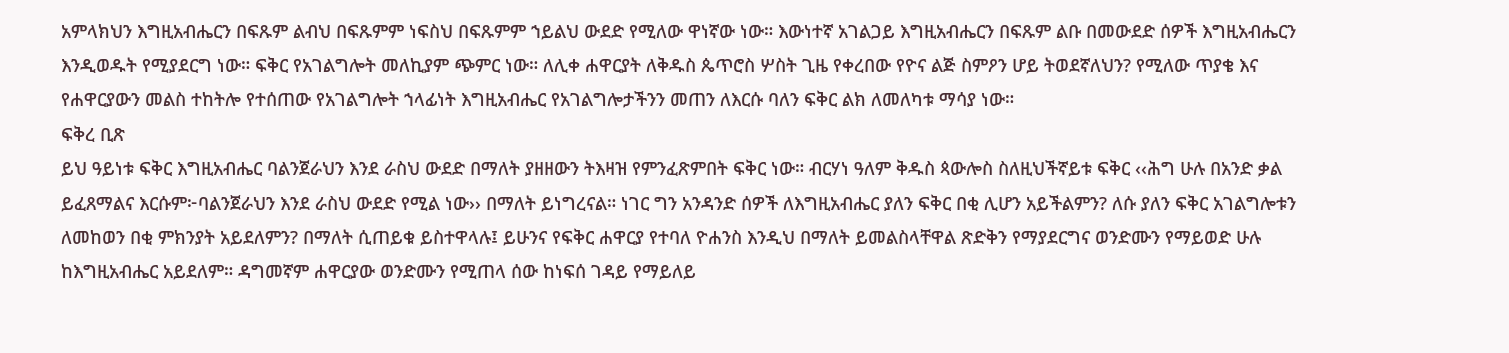አምላክህን እግዚአብሔርን በፍጹም ልብህ በፍጹምም ነፍስህ በፍጹምም ኀይልህ ውደድ የሚለው ዋነኛው ነው። እውነተኛ አገልጋይ እግዚአብሔርን በፍጹም ልቡ በመውደድ ሰዎች እግዚአብሔርን እንዲወዱት የሚያደርግ ነው። ፍቅር የአገልግሎት መለኪያም ጭምር ነው። ለሊቀ ሐዋርያት ለቅዱስ ጴጥሮስ ሦስት ጊዜ የቀረበው የዮና ልጅ ስምዖን ሆይ ትወደኛለህን? የሚለው ጥያቄ እና የሐዋርያውን መልስ ተከትሎ የተሰጠው የአገልግሎት ኀላፊነት እግዚአብሔር የአገልግሎታችንን መጠን ለእርሱ ባለን ፍቅር ልክ ለመለካቱ ማሳያ ነው።
ፍቅረ ቢጽ
ይህ ዓይነቱ ፍቅር እግዚአብሔር ባልንጀራህን እንደ ራስህ ውደድ በማለት ያዘዘውን ትእዛዝ የምንፈጽምበት ፍቅር ነው። ብርሃነ ዓለም ቅዱስ ጳውሎስ ስለዚህችኛይቱ ፍቅር ‹‹ሕግ ሁሉ በአንድ ቃል ይፈጸማልና እርሱም፦ባልንጀራህን እንደ ራስህ ውደድ የሚል ነው›› በማለት ይነግረናል። ነገር ግን አንዳንድ ሰዎች ለእግዚአብሔር ያለን ፍቅር በቂ ሊሆን አይችልምን? ለሱ ያለን ፍቅር አገልግሎቱን ለመከወን በቂ ምክንያት አይደለምን? በማለት ሲጠይቁ ይስተዋላሉ፤ ይሁንና የፍቅር ሐዋርያ የተባለ ዮሐንስ እንዲህ በማለት ይመልስላቸዋል ጽድቅን የማያደርግና ወንድሙን የማይወድ ሁሉ ከእግዚአብሔር አይደለም። ዳግመኛም ሐዋርያው ወንድሙን የሚጠላ ሰው ከነፍሰ ገዳይ የማይለይ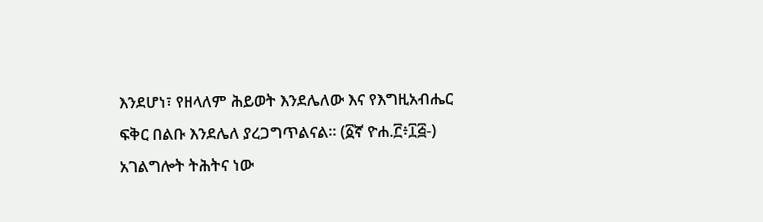እንደሆነ፣ የዘላለም ሕይወት እንደሌለው እና የእግዚአብሔር ፍቅር በልቡ እንደሌለ ያረጋግጥልናል። (፩ኛ ዮሐ.፫፥፲፭-)
አገልግሎት ትሕትና ነው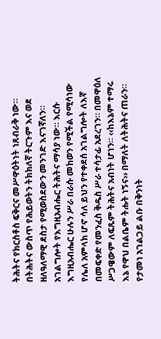ትሕትና የክርስቶስ ፍቅርና መሥዋዕትነት ነጸብራቅ ነው። በትሕትና ውስጥ የሕይወትን ትክክለኛ ትርጉም እና ወደ ዘለዓለማዊ ደስታ የሚወስደውን መንገድ እናገኛለን። አገልግሎት የእግዚአብሔር ትሕትና ማሳያ ነው። እርሱ እግዚአብሔር ሁሉን ሥራ በራሱ መከወን የሚችል የሚሳነው የሌለ አምላክ ሆኖ ሳለ ይህን የተቀደሰ አገልግሎት ለእኛ በመፍቀድ የመንፈስ ቅዱስ ሥራ ተሳታፊ አደረገን። በመዋዕለ ሥጋዌውም ለፍጹም ትሕትና አብነት ሆነን። ‹‹ከእኔም ተማሩ እኔ የዋህ በልቤም ትሑት ነኝና›› በማለት ለትሕትና ጠራን።
የታመነ አገልጋይ ልቡ በቅንነት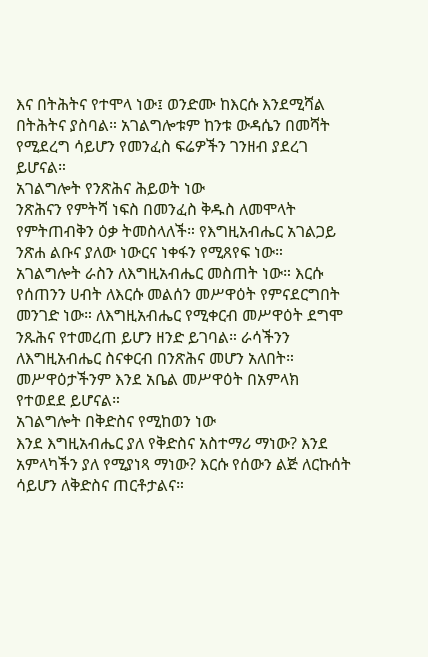እና በትሕትና የተሞላ ነው፤ ወንድሙ ከእርሱ እንደሚሻል በትሕትና ያስባል። አገልግሎቱም ከንቱ ውዳሴን በመሻት የሚደረግ ሳይሆን የመንፈስ ፍሬዎችን ገንዘብ ያደረገ ይሆናል።
አገልግሎት የንጽሕና ሕይወት ነው
ንጽሕናን የምትሻ ነፍስ በመንፈስ ቅዱስ ለመሞላት የምትጠብቅን ዕቃ ትመስላለች። የእግዚአብሔር አገልጋይ ንጽሐ ልቡና ያለው ነውርና ነቀፋን የሚጸየፍ ነው። አገልግሎት ራስን ለእግዚአብሔር መስጠት ነው። እርሱ የሰጠንን ሀብት ለእርሱ መልሰን መሥዋዕት የምናደርግበት መንገድ ነው። ለእግዚአብሔር የሚቀርብ መሥዋዕት ደግሞ ንጹሕና የተመረጠ ይሆን ዘንድ ይገባል። ራሳችንን ለእግዚአብሔር ስናቀርብ በንጽሕና መሆን አለበት። መሥዋዕታችንም እንደ አቤል መሥዋዕት በአምላክ የተወደደ ይሆናል።
አገልግሎት በቅድስና የሚከወን ነው
እንደ እግዚአብሔር ያለ የቅድስና አስተማሪ ማነው? እንደ አምላካችን ያለ የሚያነጻ ማነው? እርሱ የሰውን ልጅ ለርኩሰት ሳይሆን ለቅድስና ጠርቶታልና።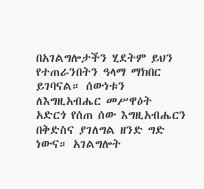በአገልግሎታችን ሂደትም ይህን የተጠራንበትን ዓላማ ማክበር ይገባናል። ሰውነቱን ለእግዚአብሔር መሥዋዕት አድርጎ የሰጠ ሰው እግዚአብሔርን በቅድስና ያገለግል ዘንድ ግድ ነውና። አገልግሎት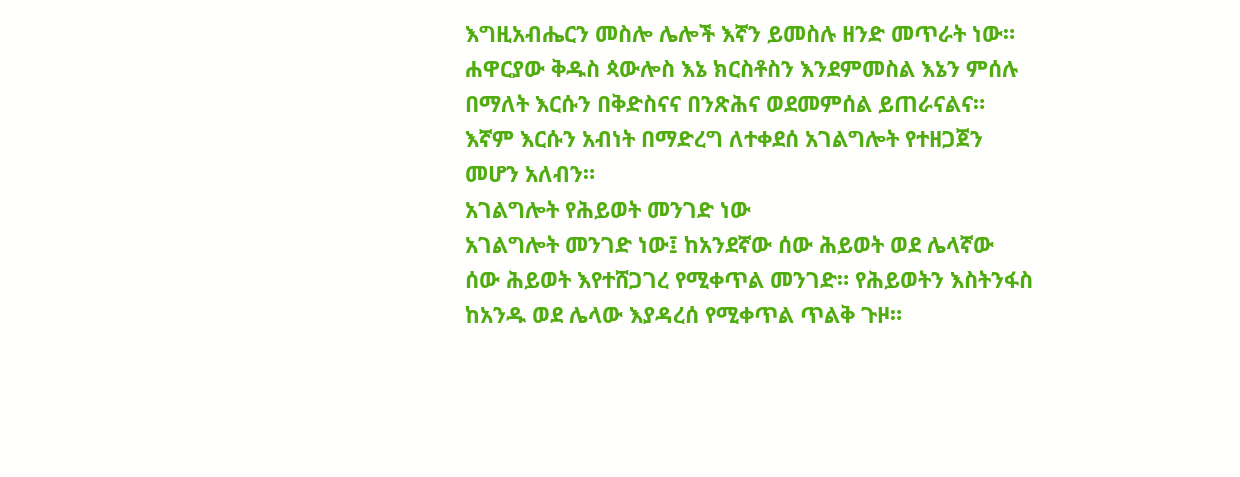እግዚአብሔርን መስሎ ሌሎች እኛን ይመስሉ ዘንድ መጥራት ነው። ሐዋርያው ቅዱስ ጳውሎስ እኔ ክርስቶስን እንደምመስል እኔን ምሰሉ በማለት እርሱን በቅድስናና በንጽሕና ወደመምሰል ይጠራናልና። እኛም እርሱን አብነት በማድረግ ለተቀደሰ አገልግሎት የተዘጋጀን መሆን አለብን።
አገልግሎት የሕይወት መንገድ ነው
አገልግሎት መንገድ ነው፤ ከአንደኛው ሰው ሕይወት ወደ ሌላኛው ሰው ሕይወት እየተሸጋገረ የሚቀጥል መንገድ። የሕይወትን እስትንፋስ ከአንዱ ወደ ሌላው እያዳረሰ የሚቀጥል ጥልቅ ጉዞ።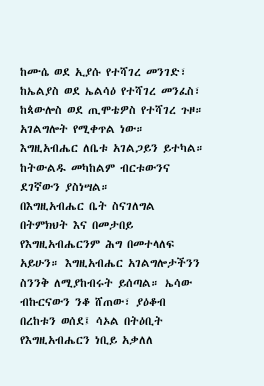ከሙሴ ወደ ኢያሱ የተሻገረ መንገድ፣ ከኤልያስ ወደ ኤልሳዕ የተሻገረ መንፈስ፣ ከጳውሎስ ወደ ጢሞቴዎስ የተሻገረ ጉዞ። አገልግሎት የሚቀጥል ነው። እግዚአብሔር ለቤቱ አገልጋይን ይተካል። ከትውልዱ መካከልም ብርቱውንና ደገኛውን ያስነሣል።
በእግዚአብሔር ቤት ስናገለግል በትምክህት እና በመታበይ የእግዚአብሔርንም ሕግ በመተላለፍ አይሁን። እግዚአብሔር አገልግሎታችንን ስንንቅ ለሚያከብሩት ይሰጣል። ኤሳው ብኩርናውን ንቆ ሸጠው፣ ያዕቆብ በረከቱን ወሰደ፤ ሳኦል በትዕቢት የእግዚአብሔርን ነቢይ አቃለለ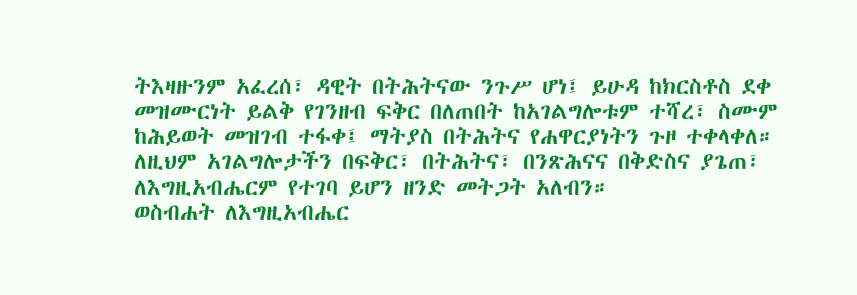ትእዛዙንም አፈረሰ፣ ዳዊት በትሕትናው ንጉሥ ሆነ፤ ይሁዳ ከክርስቶስ ደቀ መዝሙርነት ይልቅ የገንዘብ ፍቅር በለጠበት ከአገልግሎቱም ተሻረ፣ ስሙም ከሕይወት መዝገብ ተፋቀ፤ ማትያስ በትሕትና የሐዋርያነትን ጉዞ ተቀላቀለ።
ለዚህም አገልግሎታችን በፍቅር፣ በትሕትና፣ በንጽሕናና በቅድስና ያጌጠ፣ ለእግዚአብሔርም የተገባ ይሆን ዘንድ መትጋት አለብን።
ወስብሐት ለእግዚአብሔር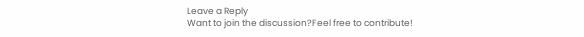Leave a Reply
Want to join the discussion?Feel free to contribute!